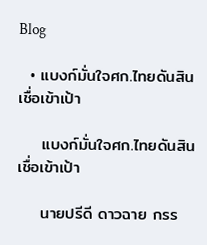Blog

  • แบงก์มั่นใจศก.ไทยดันสินเชื่อเข้าเป้า

    แบงก์มั่นใจศก.ไทยดันสินเชื่อเข้าเป้า

    นายปรีดี ดาวฉาย กรร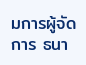มการผู้จัดการ ธนา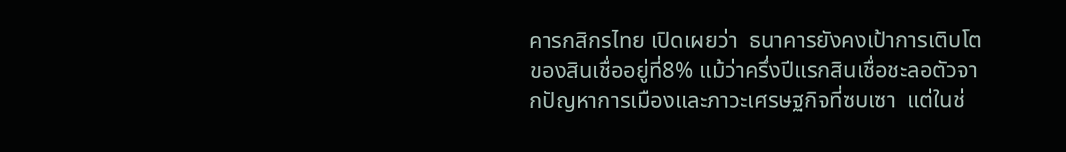คารกสิกรไทย เปิดเผยว่า  ธนาคารยังคงเป้าการเติบโตของสินเชื่ออยู่ที่8% แม้ว่าครึ่งปีแรกสินเชื่อชะลอตัวจากปัญหาการเมืองและภาวะเศรษฐกิจที่ซบเซา  แต่ในช่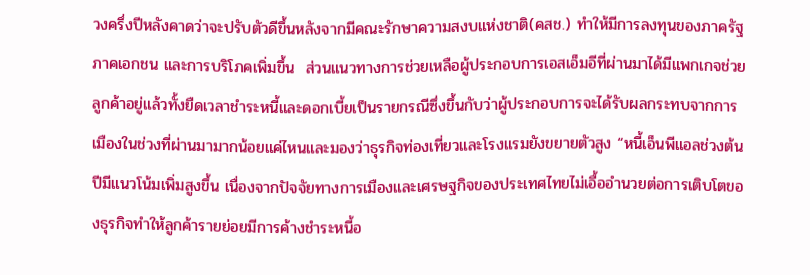วงครึ่งปีหลังคาดว่าจะปรับตัวดีขึ้นหลังจากมีคณะรักษาความสงบแห่งชาติ(คสช.) ทำให้มีการลงทุนของภาครัฐ  ภาคเอกชน และการบริโภคเพิ่มขึ้น  ส่วนแนวทางการช่วยเหลือผู้ประกอบการเอสเอ็มอีที่ผ่านมาได้มีแพกเกจช่วยลูกค้าอยู่แล้วทั้งยืดเวลาชำระหนี้และดอกเบี้ยเป็นรายกรณีซึ่งขึ้นกับว่าผู้ประกอบการจะได้รับผลกระทบจากการเมืองในช่วงที่ผ่านมามากน้อยแค่ไหนและมองว่าธุรกิจท่องเที่ยวและโรงแรมยังขยายตัวสูง “หนี้เอ็นพีแอลช่วงต้นปีมีแนวโน้มเพิ่มสูงขึ้น เนื่องจากปัจจัยทางการเมืองและเศรษฐกิจของประเทศไทยไม่เอื้ออำนวยต่อการเติบโตของธุรกิจทำให้ลูกค้ารายย่อยมีการค้างชำระหนี้อ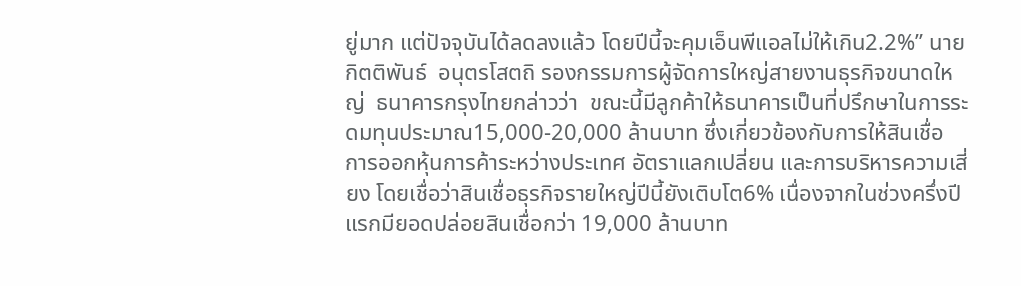ยู่มาก แต่ปัจจุบันได้ลดลงแล้ว โดยปีนี้จะคุมเอ็นพีแอลไม่ให้เกิน2.2%” นายกิตติพันธ์  อนุตรโสตถิ รองกรรมการผู้จัดการใหญ่สายงานธุรกิจขนาดใหญ่  ธนาคารกรุงไทยกล่าวว่า  ขณะนี้มีลูกค้าให้ธนาคารเป็นที่ปรึกษาในการระดมทุนประมาณ15,000-20,000 ล้านบาท ซึ่งเกี่ยวข้องกับการให้สินเชื่อ การออกหุ้นการค้าระหว่างประเทศ อัตราแลกเปลี่ยน และการบริหารความเสี่ยง โดยเชื่อว่าสินเชื่อธุรกิจรายใหญ่ปีนี้ยังเติบโต6% เนื่องจากในช่วงครึ่งปีแรกมียอดปล่อยสินเชื่อกว่า 19,000 ล้านบาท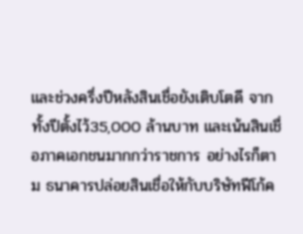และช่วงครึ่งปีหลังสินเชื่อยังเติบโตดี จากทั้งปีตั้งไว้35,000 ล้านบาท และเน้นสินเชื่อภาคเอกชนมากกว่าราชการ อย่างไรก็ตาม ธนาคารปล่อยสินเชื่อให้กับบริษัทฟีโก้ค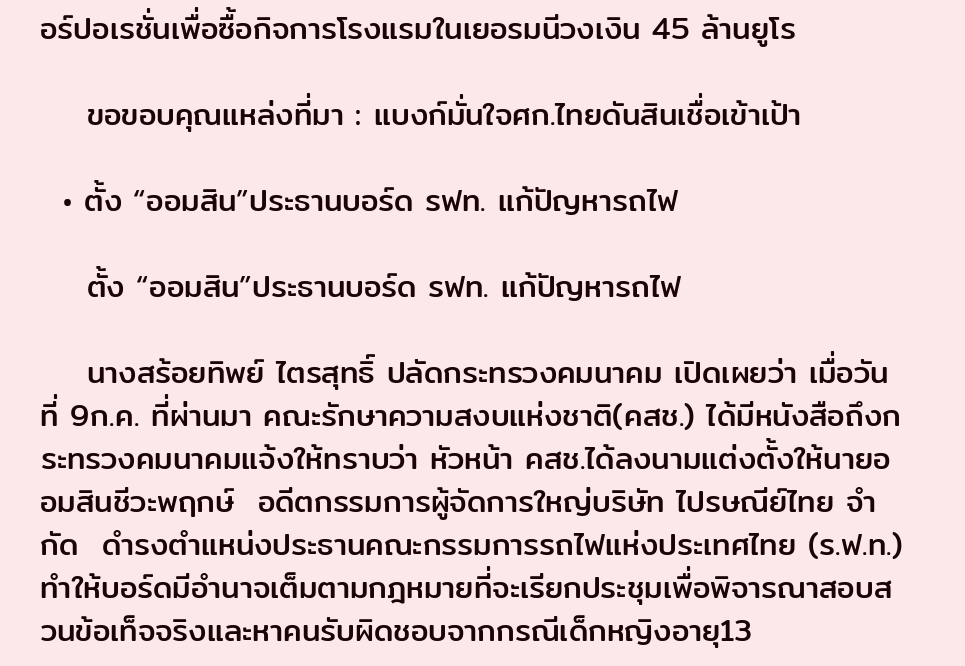อร์ปอเรชั่นเพื่อซื้อกิจการโรงแรมในเยอรมนีวงเงิน 45 ล้านยูโร

    ขอขอบคุณแหล่งที่มา : แบงก์มั่นใจศก.ไทยดันสินเชื่อเข้าเป้า

  • ตั้ง “ออมสิน”ประธานบอร์ด รฟท. แก้ปัญหารถไฟ

    ตั้ง “ออมสิน”ประธานบอร์ด รฟท. แก้ปัญหารถไฟ

    นางสร้อยทิพย์ ไตรสุทธิ์ ปลัดกระทรวงคมนาคม เปิดเผยว่า เมื่อวันที่ 9ก.ค. ที่ผ่านมา คณะรักษาความสงบแห่งชาติ(คสช.) ได้มีหนังสือถึงกระทรวงคมนาคมแจ้งให้ทราบว่า หัวหน้า คสช.ได้ลงนามแต่งตั้งให้นายออมสินชีวะพฤกษ์  อดีตกรรมการผู้จัดการใหญ่บริษัท ไปรษณีย์ไทย จำกัด  ดำรงตำแหน่งประธานคณะกรรมการรถไฟแห่งประเทศไทย (ร.ฟ.ท.) ทำให้บอร์ดมีอำนาจเต็มตามกฎหมายที่จะเรียกประชุมเพื่อพิจารณาสอบสวนข้อเท็จจริงและหาคนรับผิดชอบจากกรณีเด็กหญิงอายุ13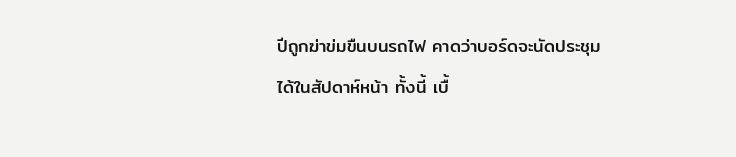ปีถูกฆ่าข่มขืนบนรถไฟ คาดว่าบอร์ดจะนัดประชุมได้ในสัปดาห์หน้า ทั้งนี้ เบื้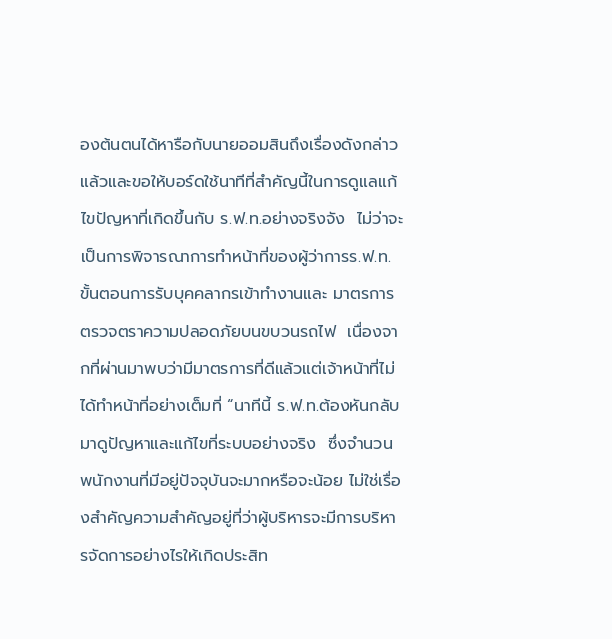องต้นตนได้หารือกับนายออมสินถึงเรื่องดังกล่าวแล้วและขอให้บอร์ดใช้นาทีที่สำคัญนี้ในการดูแลแก้ไขปัญหาที่เกิดขึ้นกับ ร.ฟ.ท.อย่างจริงจัง  ไม่ว่าจะเป็นการพิจารณาการทำหน้าที่ของผู้ว่าการร.ฟ.ท. ขั้นตอนการรับบุคคลากรเข้าทำงานและ มาตรการตรวจตราความปลอดภัยบนขบวนรถไฟ  เนื่องจากที่ผ่านมาพบว่ามีมาตรการที่ดีแล้วแต่เจ้าหน้าที่ไม่ได้ทำหน้าที่อย่างเต็มที่ “นาทีนี้ ร.ฟ.ท.ต้องหันกลับมาดูปัญหาและแก้ไขที่ระบบอย่างจริง  ซึ่งจำนวนพนักงานที่มีอยู่ปัจจุบันจะมากหรือจะน้อย ไม่ใช่เรื่องสำคัญความสำคัญอยู่ที่ว่าผู้บริหารจะมีการบริหารจัดการอย่างไรให้เกิดประสิท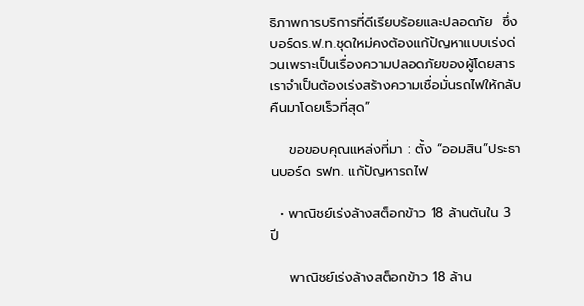ธิภาพการบริการที่ดีเรียบร้อยและปลอดภัย  ซึ่งบอร์ดร.ฟ.ท.ชุดใหม่คงต้องแก้ปัญหาแบบเร่งด่วนเพราะเป็นเรื่องความปลอดภัยของผู้โดยสาร เราจำเป็นต้องเร่งสร้างความเชื่อมั่นรถไฟให้กลับคืนมาโดยเร็วที่สุด”

    ขอขอบคุณแหล่งที่มา : ตั้ง “ออมสิน”ประธานบอร์ด รฟท. แก้ปัญหารถไฟ

  • พาณิชย์เร่งล้างสต็อกข้าว 18 ล้านตันใน 3 ปี

    พาณิชย์เร่งล้างสต็อกข้าว 18 ล้าน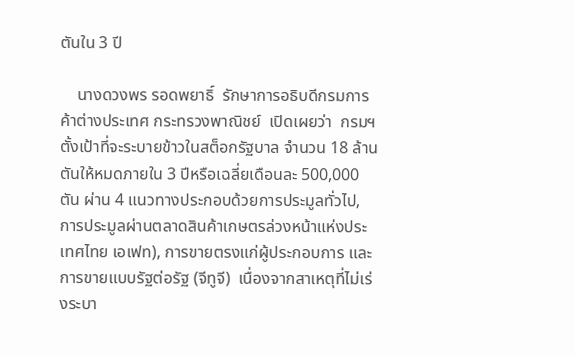ตันใน 3 ปี

    นางดวงพร รอดพยาธิ์  รักษาการอธิบดีกรมการค้าต่างประเทศ กระทรวงพาณิชย์  เปิดเผยว่า  กรมฯตั้งเป้าที่จะระบายข้าวในสต็อกรัฐบาล จำนวน 18 ล้านตันให้หมดภายใน 3 ปีหรือเฉลี่ยเดือนละ 500,000 ตัน ผ่าน 4 แนวทางประกอบด้วยการประมูลทั่วไป, การประมูลผ่านตลาดสินค้าเกษตรล่วงหน้าแห่งประเทศไทย เอเฟท), การขายตรงแก่ผู้ประกอบการ และการขายแบบรัฐต่อรัฐ (จีทูจี)  เนื่องจากสาเหตุที่ไม่เร่งระบา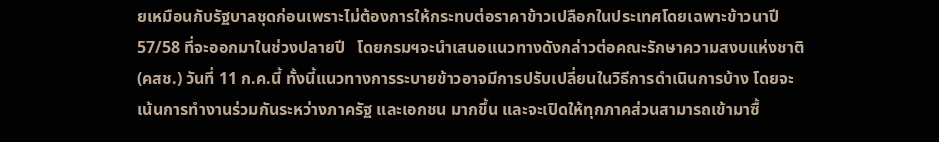ยเหมือนกับรัฐบาลชุดก่อนเพราะไม่ต้องการให้กระทบต่อราคาข้าวเปลือกในประเทศโดยเฉพาะข้าวนาปี 57/58 ที่จะออกมาในช่วงปลายปี   โดยกรมฯจะนำเสนอแนวทางดังกล่าวต่อคณะรักษาความสงบแห่งชาติ (คสช.) วันที่ 11 ก.ค.นี้ ทั้งนี้แนวทางการระบายข้าวอาจมีการปรับเปลี่ยนในวิธีการดำเนินการบ้าง โดยจะเน้นการทำงานร่วมกันระหว่างภาครัฐ และเอกชน มากขึ้น และจะเปิดให้ทุกภาคส่วนสามารถเข้ามาซื้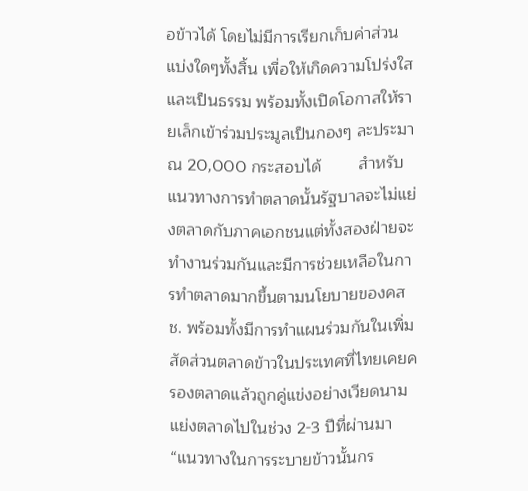อข้าวได้ โดยไม่มีการเรียกเก็บค่าส่วนแบ่งใดๆทั้งสิ้น เพื่อให้เกิดความโปร่งใส และเป็นธรรม พร้อมทั้งเปิดโอกาสให้รายเล็กเข้าร่วมประมูลเป็นกองๆ ละประมาณ 20,000 กระสอบได้        สำหรับแนวทางการทำตลาดนั้นรัฐบาลจะไม่แย่งตลาดกับภาคเอกชนแต่ทั้งสองฝ่ายจะทำงานร่วมกันและมีการช่วยเหลือในการทำตลาดมากขึ้นตามนโยบายของคสช. พร้อมทั้งมีการทำแผนร่วมกันในเพิ่มสัดส่วนตลาดข้าวในประเทศที่ไทยเคยครองตลาดแล้วถูกคู่แข่งอย่างเวียดนามแย่งตลาดไปในช่วง 2-3 ปีที่ผ่านมา “แนวทางในการระบายข้าวนั้นกร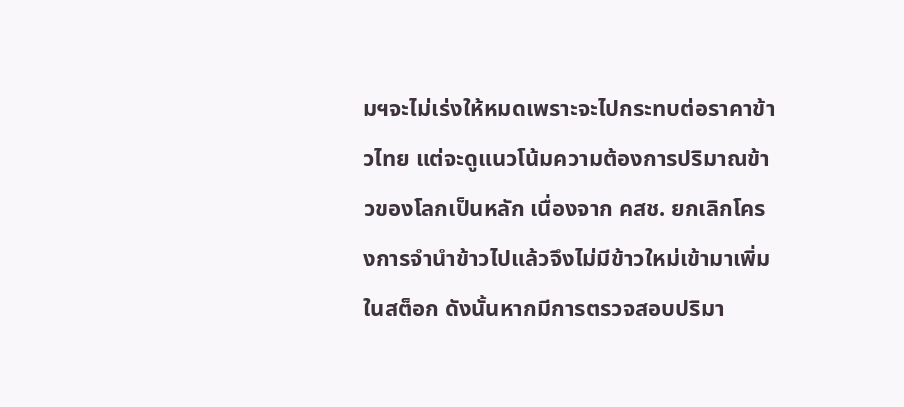มฯจะไม่เร่งให้หมดเพราะจะไปกระทบต่อราคาข้าวไทย แต่จะดูแนวโน้มความต้องการปริมาณข้าวของโลกเป็นหลัก เนื่องจาก คสช. ยกเลิกโครงการจำนำข้าวไปแล้วจึงไม่มีข้าวใหม่เข้ามาเพิ่มในสต็อก ดังนั้นหากมีการตรวจสอบปริมา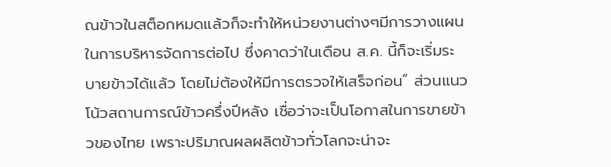ณข้าวในสต็อกหมดแล้วก็จะทำให้หน่วยงานต่างๆมีการวางแผนในการบริหารจัดการต่อไป ซึ่งคาดว่าในเดือน ส.ค. นี้ก็จะเริ่มระบายข้าวได้แล้ว โดยไม่ต้องให้มีการตรวจให้เสร็จก่อน” ส่วนแนวโน้วสถานการณ์ข้าวครึ่งปีหลัง เชื่อว่าจะเป็นโอกาสในการขายข้าวของไทย เพราะปริมาณผลผลิตข้าวทั่วโลกจะน่าจะ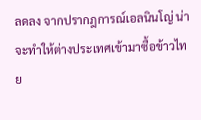ลดลง จากปรากฎการณ์เอลนินโญ่ น่าจะทำให้ต่างประเทศเข้ามาซื้อข้าวไทย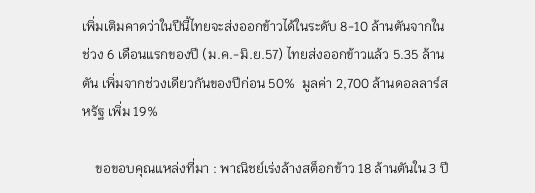เพิ่มเติมคาดว่าในปีนี้ไทยจะส่งออกข้าวได้ในระดับ 8-10 ล้านตันจากในช่วง 6 เดือนแรกของปี (ม.ค.-มิ.ย.57) ไทยส่งออกข้าวแล้ว 5.35 ล้านตัน เพิ่มจากช่วงเดียวกันของปีก่อน 50%  มูลค่า 2,700 ล้านดอลลาร์สหรัฐ เพิ่ม 19%

    ขอขอบคุณแหล่งที่มา : พาณิชย์เร่งล้างสต็อกข้าว 18 ล้านตันใน 3 ปี